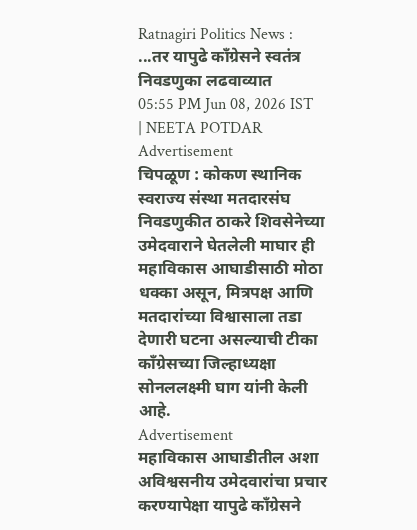Ratnagiri Politics News : ...तर यापुढे काँग्रेसने स्वतंत्र निवडणुका लढवाव्यात
05:55 PM Jun 08, 2026 IST | NEETA POTDAR
Advertisement
चिपळूण : कोकण स्थानिक स्वराज्य संस्था मतदारसंघ निवडणुकीत ठाकरे शिवसेनेच्या उमेदवाराने घेतलेली माघार ही महाविकास आघाडीसाठी मोठा धक्का असून, मित्रपक्ष आणि मतदारांच्या विश्वासाला तडा देणारी घटना असल्याची टीका काँग्रेसच्या जिल्हाध्यक्षा सोनललक्ष्मी घाग यांनी केली आहे.
Advertisement
महाविकास आघाडीतील अशा अविश्वसनीय उमेदवारांचा प्रचार करण्यापेक्षा यापुढे काँग्रेसने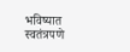भविष्यात स्वतंत्रपणे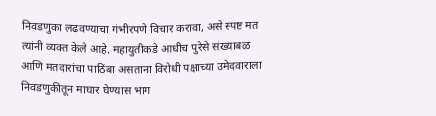निवडणुका लढवण्याचा गंभीरपणे विचार करावा, असे स्पष्ट मत त्यांनी व्यक्त केले आहे. महायुतीकडे आधीच पुरेसे संख्याबळ आणि मतदारांचा पाठिंबा असताना विरोधी पक्षाच्या उमेदवाराला निवडणुकीतून माघार घेण्यास भाग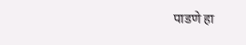पाडणे हा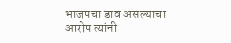भाजपचा डाव असल्याचा आरोप त्यांनी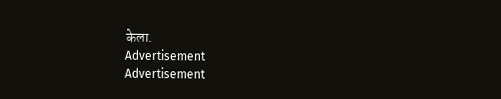केला.
Advertisement
Advertisement